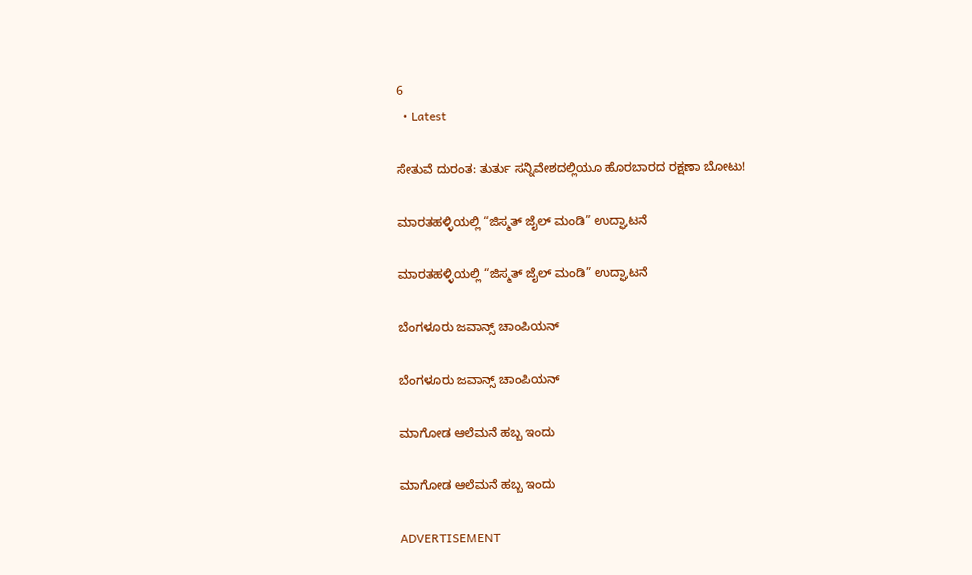6
  • Latest

ಸೇತುವೆ ದುರಂತ: ತುರ್ತು ಸನ್ನಿವೇಶದಲ್ಲಿಯೂ ಹೊರಬಾರದ ರಕ್ಷಣಾ ಬೋಟು!

ಮಾರತಹಳ್ಳಿಯಲ್ಲಿ “ಜಿಸ್ಮತ್ ಜೈಲ್ ಮಂಡಿ” ಉದ್ಘಾಟನೆ

ಮಾರತಹಳ್ಳಿಯಲ್ಲಿ “ಜಿಸ್ಮತ್ ಜೈಲ್ ಮಂಡಿ” ಉದ್ಘಾಟನೆ

ಬೆಂಗಳೂರು ಜವಾನ್ಸ್ ಚಾಂಪಿಯನ್

ಬೆಂಗಳೂರು ಜವಾನ್ಸ್ ಚಾಂಪಿಯನ್

ಮಾಗೋಡ ಆಲೆಮನೆ ಹಬ್ಬ ಇಂದು

ಮಾಗೋಡ ಆಲೆಮನೆ ಹಬ್ಬ ಇಂದು

ADVERTISEMENT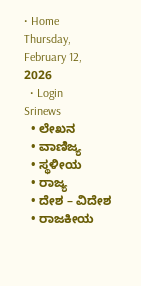• Home
Thursday, February 12, 2026
  • Login
Srinews
  • ಲೇಖನ
  • ವಾಣಿಜ್ಯ
  • ಸ್ಥಳೀಯ
  • ರಾಜ್ಯ
  • ದೇಶ – ವಿದೇಶ
  • ರಾಜಕೀಯ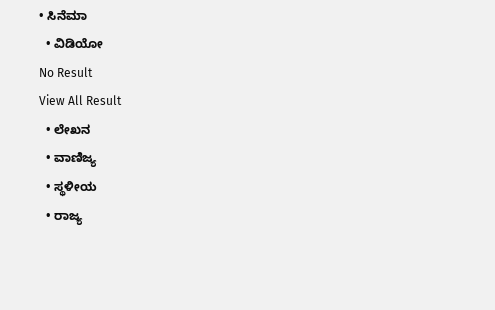• ಸಿನೆಮಾ
  • ವಿಡಿಯೋ
No Result
View All Result
  • ಲೇಖನ
  • ವಾಣಿಜ್ಯ
  • ಸ್ಥಳೀಯ
  • ರಾಜ್ಯ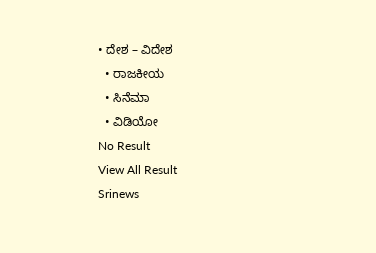• ದೇಶ – ವಿದೇಶ
  • ರಾಜಕೀಯ
  • ಸಿನೆಮಾ
  • ವಿಡಿಯೋ
No Result
View All Result
Srinews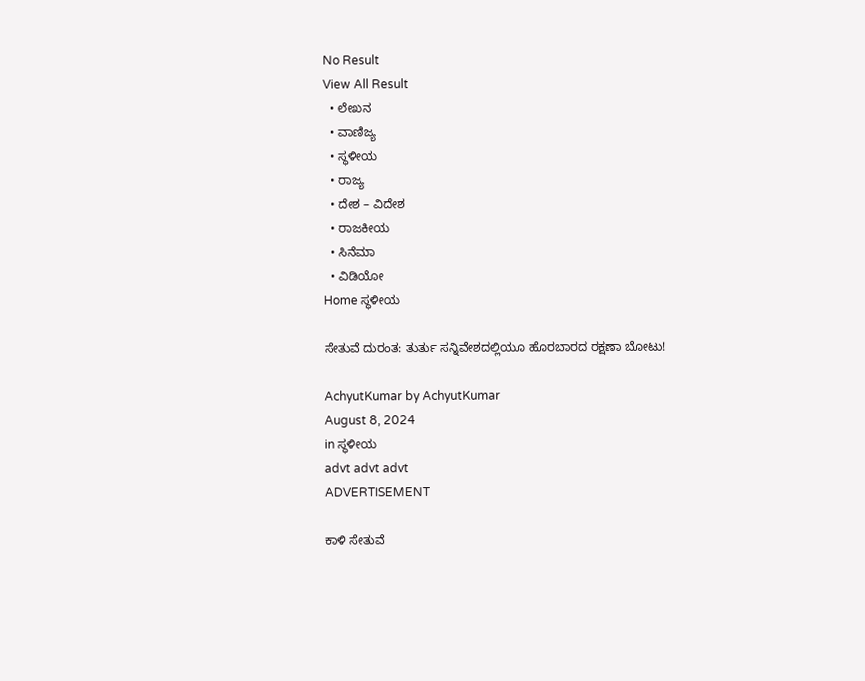No Result
View All Result
  • ಲೇಖನ
  • ವಾಣಿಜ್ಯ
  • ಸ್ಥಳೀಯ
  • ರಾಜ್ಯ
  • ದೇಶ – ವಿದೇಶ
  • ರಾಜಕೀಯ
  • ಸಿನೆಮಾ
  • ವಿಡಿಯೋ
Home ಸ್ಥಳೀಯ

ಸೇತುವೆ ದುರಂತ: ತುರ್ತು ಸನ್ನಿವೇಶದಲ್ಲಿಯೂ ಹೊರಬಾರದ ರಕ್ಷಣಾ ಬೋಟು!

AchyutKumar by AchyutKumar
August 8, 2024
in ಸ್ಥಳೀಯ
advt advt advt
ADVERTISEMENT

ಕಾಳಿ ಸೇತುವೆ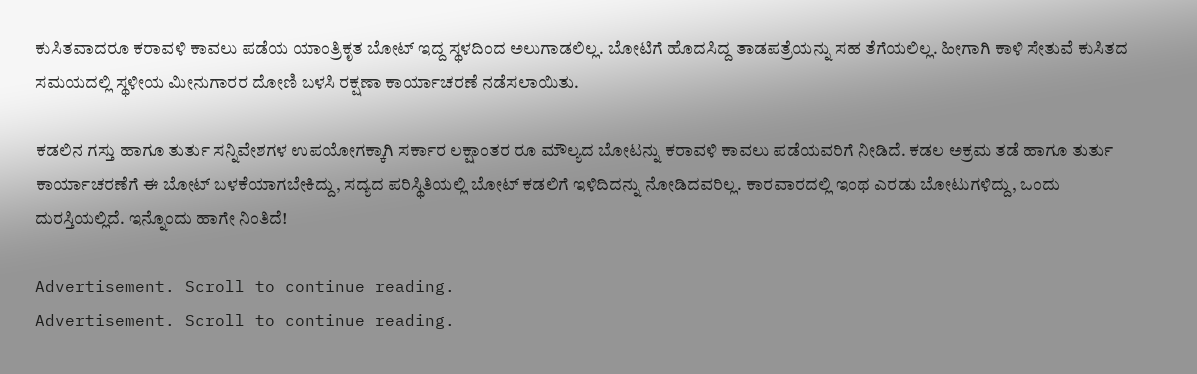ಕುಸಿತವಾದರೂ ಕರಾವಳಿ ಕಾವಲು ಪಡೆಯ ಯಾಂತ್ರಿಕೃತ ಬೋಟ್ ಇದ್ದ ಸ್ಥಳದಿಂದ ಅಲುಗಾಡಲಿಲ್ಲ. ಬೋಟಿಗೆ ಹೊದಸಿದ್ದ ತಾಡಪತ್ರೆಯನ್ನು ಸಹ ತೆಗೆಯಲಿಲ್ಲ. ಹೀಗಾಗಿ ಕಾಳಿ ಸೇತುವೆ ಕುಸಿತದ ಸಮಯದಲ್ಲಿ ಸ್ಥಳೀಯ ಮೀನುಗಾರರ ದೋಣಿ ಬಳಸಿ ರಕ್ಷಣಾ ಕಾರ್ಯಾಚರಣೆ ನಡೆಸಲಾಯಿತು.

ಕಡಲಿನ ಗಸ್ತು ಹಾಗೂ ತುರ್ತು ಸನ್ನಿವೇಶಗಳ ಉಪಯೋಗಕ್ಕಾಗಿ ಸರ್ಕಾರ ಲಕ್ಷಾಂತರ ರೂ ಮೌಲ್ಯದ ಬೋಟನ್ನು ಕರಾವಳಿ ಕಾವಲು ಪಡೆಯವರಿಗೆ ನೀಡಿದೆ. ಕಡಲ ಅಕ್ರಮ ತಡೆ ಹಾಗೂ ತುರ್ತು ಕಾರ್ಯಾಚರಣೆಗೆ ಈ ಬೋಟ್ ಬಳಕೆಯಾಗಬೇಕಿದ್ದು, ಸದ್ಯದ ಪರಿಸ್ಥಿತಿಯಲ್ಲಿ ಬೋಟ್ ಕಡಲಿಗೆ ಇಳಿದಿದನ್ನು ನೋಡಿದವರಿಲ್ಲ. ಕಾರವಾರದಲ್ಲಿ ಇಂಥ ಎರಡು ಬೋಟುಗಳಿದ್ದು, ಒಂದು ದುರಸ್ತಿಯಲ್ಲಿದೆ. ಇನ್ನೊಂದು ಹಾಗೇ ನಿಂತಿದೆ!

Advertisement. Scroll to continue reading.
Advertisement. Scroll to continue reading.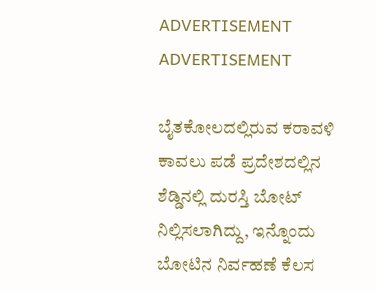ADVERTISEMENT
ADVERTISEMENT

ಬೈತಕೋಲದಲ್ಲಿರುವ ಕರಾವಳಿ ಕಾವಲು ಪಡೆ ಪ್ರದೇಶದಲ್ಲಿನ ಶೆಡ್ಡಿನಲ್ಲಿ ದುರಸ್ತಿ ಬೋಟ್ ನಿಲ್ಲಿಸಲಾಗಿದ್ದು, ಇನ್ನೊಂದು ಬೋಟಿನ ನಿರ್ವಹಣೆ ಕೆಲಸ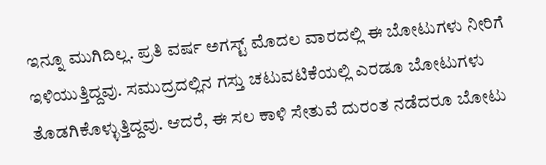ಇನ್ನೂ ಮುಗಿದಿಲ್ಲ. ಪ್ರತಿ ವರ್ಷ ಅಗಸ್ಟ್ ಮೊದಲ ವಾರದಲ್ಲಿ ಈ ಬೋಟುಗಳು ನೀರಿಗೆ ಇಳಿಯುತ್ತಿದ್ದವು. ಸಮುದ್ರದಲ್ಲಿನ ಗಸ್ತು ಚಟುವಟಿಕೆಯಲ್ಲಿ ಎರಡೂ ಬೋಟುಗಳು ತೊಡಗಿಕೊಳ್ಳುತ್ತಿದ್ದವು. ಆದರೆ, ಈ ಸಲ ಕಾಳಿ ಸೇತುವೆ ದುರಂತ ನಡೆದರೂ ಬೋಟು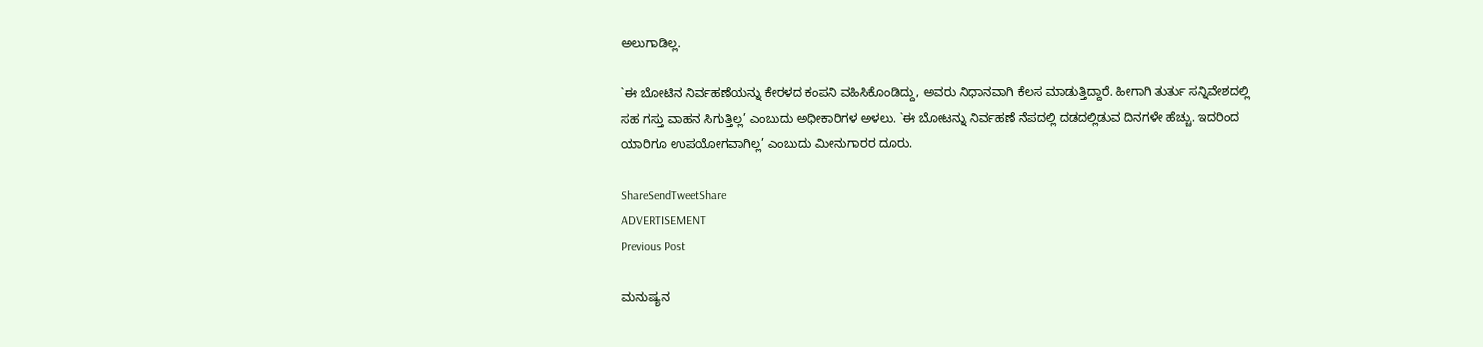ಅಲುಗಾಡಿಲ್ಲ.

`ಈ ಬೋಟಿನ ನಿರ್ವಹಣೆಯನ್ನು ಕೇರಳದ ಕಂಪನಿ ವಹಿಸಿಕೊಂಡಿದ್ದು, ಅವರು ನಿಧಾನವಾಗಿ ಕೆಲಸ ಮಾಡುತ್ತಿದ್ದಾರೆ. ಹೀಗಾಗಿ ತುರ್ತು ಸನ್ನಿವೇಶದಲ್ಲಿ ಸಹ ಗಸ್ತು ವಾಹನ ಸಿಗುತ್ತಿಲ್ಲ’ ಎಂಬುದು ಅಧೀಕಾರಿಗಳ ಅಳಲು. `ಈ ಬೋಟನ್ನು ನಿರ್ವಹಣೆ ನೆಪದಲ್ಲಿ ದಡದಲ್ಲಿಡುವ ದಿನಗಳೇ ಹೆಚ್ಚು. ಇದರಿಂದ ಯಾರಿಗೂ ಉಪಯೋಗವಾಗಿಲ್ಲ’ ಎಂಬುದು ಮೀನುಗಾರರ ದೂರು.

ShareSendTweetShare
ADVERTISEMENT
Previous Post

ಮನುಷ್ಯನ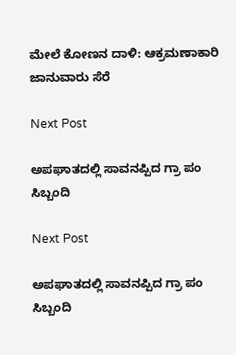ಮೇಲೆ ಕೋಣನ ದಾಳಿ: ಆಕ್ರಮಣಾಕಾರಿ ಜಾನುವಾರು ಸೆರೆ

Next Post

ಅಪಘಾತದಲ್ಲಿ ಸಾವನಪ್ಪಿದ ಗ್ರಾ ಪಂ ಸಿಬ್ಬಂದಿ

Next Post

ಅಪಘಾತದಲ್ಲಿ ಸಾವನಪ್ಪಿದ ಗ್ರಾ ಪಂ ಸಿಬ್ಬಂದಿ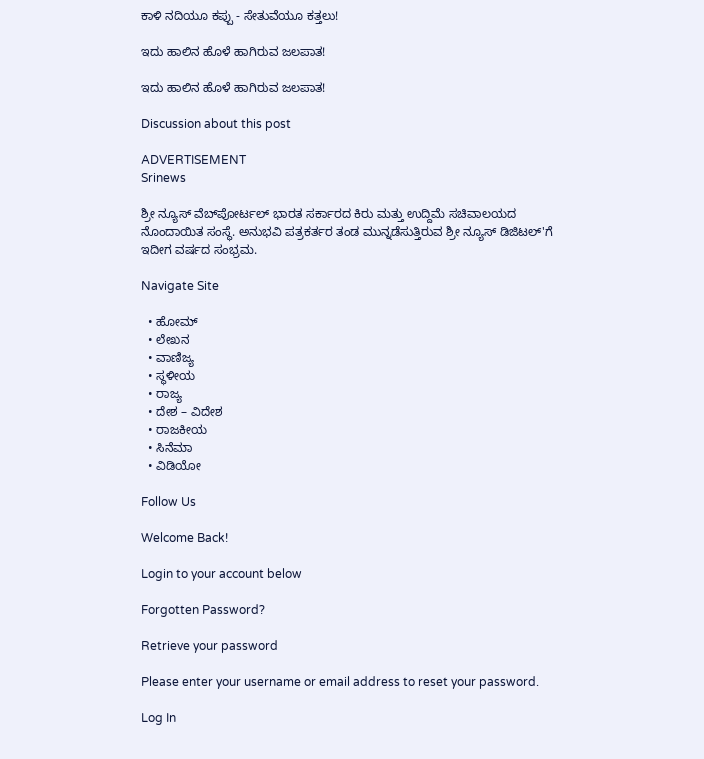ಕಾಳಿ ನದಿಯೂ ಕಪ್ಪು - ಸೇತುವೆಯೂ ಕತ್ತಲು!

ಇದು ಹಾಲಿನ ಹೊಳೆ ಹಾಗಿರುವ ಜಲಪಾತ!

ಇದು ಹಾಲಿನ ಹೊಳೆ ಹಾಗಿರುವ ಜಲಪಾತ!

Discussion about this post

ADVERTISEMENT
Srinews

ಶ್ರೀ ನ್ಯೂಸ್ ವೆಬ್‌ಪೋರ್ಟಲ್ ಭಾರತ ಸರ್ಕಾರದ ಕಿರು ಮತ್ತು ಉದ್ದಿಮೆ ಸಚಿವಾಲಯದ ನೊಂದಾಯಿತ ಸಂಸ್ಥೆ. ಅನುಭವಿ ಪತ್ರಕರ್ತರ ತಂಡ ಮುನ್ನಡೆಸುತ್ತಿರುವ ಶ್ರೀ ನ್ಯೂಸ್ ಡಿಜಿಟಲ್'ಗೆ ಇದೀಗ ವರ್ಷದ ಸಂಭ್ರಮ.

Navigate Site

  • ಹೋಮ್
  • ಲೇಖನ
  • ವಾಣಿಜ್ಯ
  • ಸ್ಥಳೀಯ
  • ರಾಜ್ಯ
  • ದೇಶ – ವಿದೇಶ
  • ರಾಜಕೀಯ
  • ಸಿನೆಮಾ
  • ವಿಡಿಯೋ

Follow Us

Welcome Back!

Login to your account below

Forgotten Password?

Retrieve your password

Please enter your username or email address to reset your password.

Log In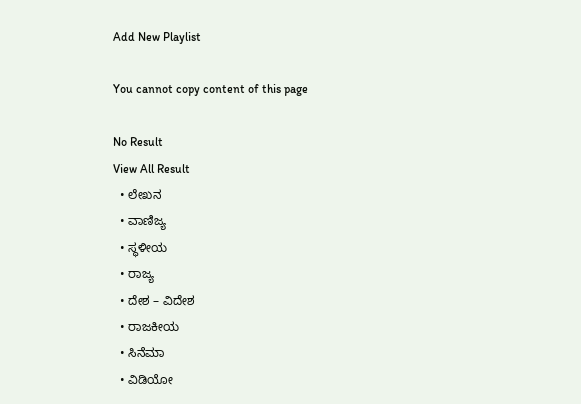Add New Playlist

You cannot copy content of this page

No Result
View All Result
  • ಲೇಖನ
  • ವಾಣಿಜ್ಯ
  • ಸ್ಥಳೀಯ
  • ರಾಜ್ಯ
  • ದೇಶ – ವಿದೇಶ
  • ರಾಜಕೀಯ
  • ಸಿನೆಮಾ
  • ವಿಡಿಯೋ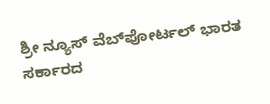ಶ್ರೀ ನ್ಯೂಸ್ ವೆಬ್‌ಪೋರ್ಟಲ್ ಭಾರತ ಸರ್ಕಾರದ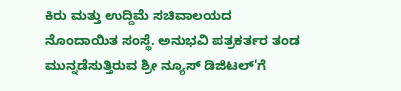ಕಿರು ಮತ್ತು ಉದ್ದಿಮೆ ಸಚಿವಾಲಯದ ನೊಂದಾಯಿತ ಸಂಸ್ಥೆ. ಅನುಭವಿ ಪತ್ರಕರ್ತರ ತಂಡ ಮುನ್ನಡೆಸುತ್ತಿರುವ ಶ್ರೀ ನ್ಯೂಸ್ ಡಿಜಿಟಲ್'ಗೆ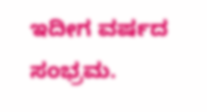ಇದೀಗ ವರ್ಷದ ಸಂಭ್ರಮ.